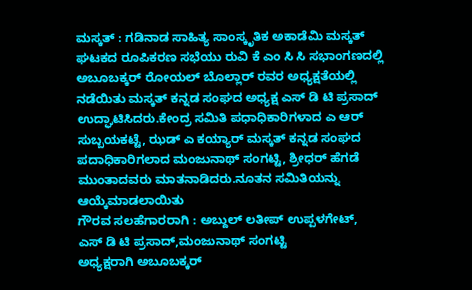ಮಸ್ಕತ್ : ಗಡಿನಾಡ ಸಾಹಿತ್ಯ ಸಾಂಸ್ಕೃತಿಕ ಅಕಾಡೆಮಿ ಮಸ್ಕತ್ ಘಟಕದ ರೂಪಿಕರಣ ಸಭೆಯು ರುವಿ ಕೆ ಎಂ ಸಿ ಸಿ ಸಭಾಂಗಣದಲ್ಲಿ ಅಬೂಬಕ್ಕರ್ ರೋಯಲ್ ಬೊಲ್ಲಾರ್ ರವರ ಅಧ್ಯಕ್ಷತೆಯಲ್ಲಿ ನಡೆಯಿತು ಮಸ್ಕತ್ ಕನ್ನಡ ಸಂಘದ ಅಧ್ಯಕ್ಷ ಎಸ್ ಡಿ ಟಿ ಪ್ರಸಾದ್ ಉದ್ಘಾಟಿಸಿದರು.ಕೇಂದ್ರ ಸಮಿತಿ ಪಧಾಧಿಕಾರಿಗಳಾದ ಎ ಆರ್ ಸುಬ್ಬಯಕಟ್ಟೆ, ಝಡ್ ಎ ಕಯ್ಯಾರ್ ಮಸ್ಕತ್ ಕನ್ನಡ ಸಂಘದ ಪದಾಧಿಕಾರಿಗಲಾದ ಮಂಜುನಾಥ್ ಸಂಗಟ್ಟಿ, ಶ್ರೀಧರ್ ಹೆಗಡೆ ಮುಂತಾದವರು ಮಾತನಾಡಿದರು.ನೂತನ ಸಮಿತಿಯನ್ನು ಆಯ್ಕೆಮಾಡಲಾಯಿತು
ಗೌರವ ಸಲಹೆಗಾರರಾಗಿ : ಅಬ್ದುಲ್ ಲತೀಪ್ ಉಪ್ಪಳಗೇಟ್,
ಎಸ್ ಡಿ ಟಿ ಪ್ರಸಾದ್,ಮಂಜುನಾಥ್ ಸಂಗಟ್ಟಿ
ಅಧ್ಯಕ್ಷರಾಗಿ ಅಬೂಬಕ್ಕರ್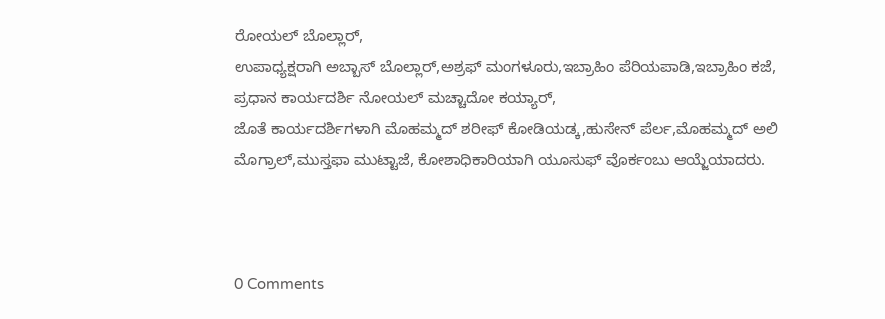ರೋಯಲ್ ಬೊಲ್ಲಾರ್,
ಉಪಾಧ್ಯಕ್ಷರಾಗಿ ಅಬ್ಬಾಸ್ ಬೊಲ್ಲಾರ್,ಅಶ್ರಫ್ ಮಂಗಳೂರು,ಇಬ್ರಾಹಿಂ ಪೆರಿಯಪಾಡಿ,ಇಬ್ರಾಹಿಂ ಕಜೆ,
ಪ್ರಧಾನ ಕಾರ್ಯದರ್ಶಿ ನೋಯಲ್ ಮಚ್ಚಾದೋ ಕಯ್ಯಾರ್,
ಜೊತೆ ಕಾರ್ಯದರ್ಶಿಗಳಾಗಿ ಮೊಹಮ್ಮದ್ ಶರೀಫ್ ಕೋಡಿಯಡ್ಕ,ಹುಸೇನ್ ಪೆರ್ಲ,ಮೊಹಮ್ಮದ್ ಅಲಿ ಮೊಗ್ರಾಲ್,ಮುಸ್ತಫಾ ಮುಟ್ಟಾಜೆ, ಕೋಶಾಧಿಕಾರಿಯಾಗಿ ಯೂಸುಫ್ ವೊರ್ಕಂಬು ಆಯ್ಜೆಯಾದರು.



0 Comments